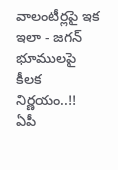వాలంటీర్లపై ఇక ఇలా - జగన్ భూములపై కీలక నిర్ణయం..!!
ఏపీ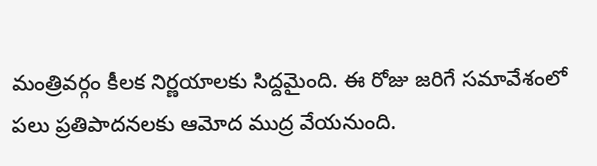మంత్రివర్గం కీలక నిర్ణయాలకు సిద్దమైంది. ఈ రోజు జరిగే సమావేశంలో పలు ప్రతిపాదనలకు ఆమోద ముద్ర వేయనుంది.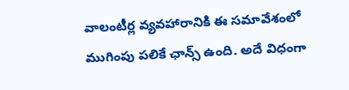వాలంటీర్ల వ్యవహారానికి ఈ సమావేశంలో ముగింపు పలికే ఛాన్స్ ఉంది. అదే విధంగా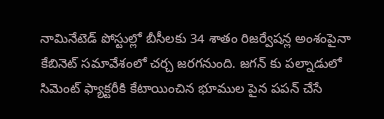నామినేటెడ్ పోస్టుల్లో బీసీలకు 34 శాతం రిజర్వేషన్ల అంశంపైనా కేబినెట్ సమావేశంలో చర్చ జరగనుంది. జగన్ కు పల్నాడులో సిమెంట్ ఫ్యాక్టరీకి కేటాయించిన భూముల పైన పపన్ చేసే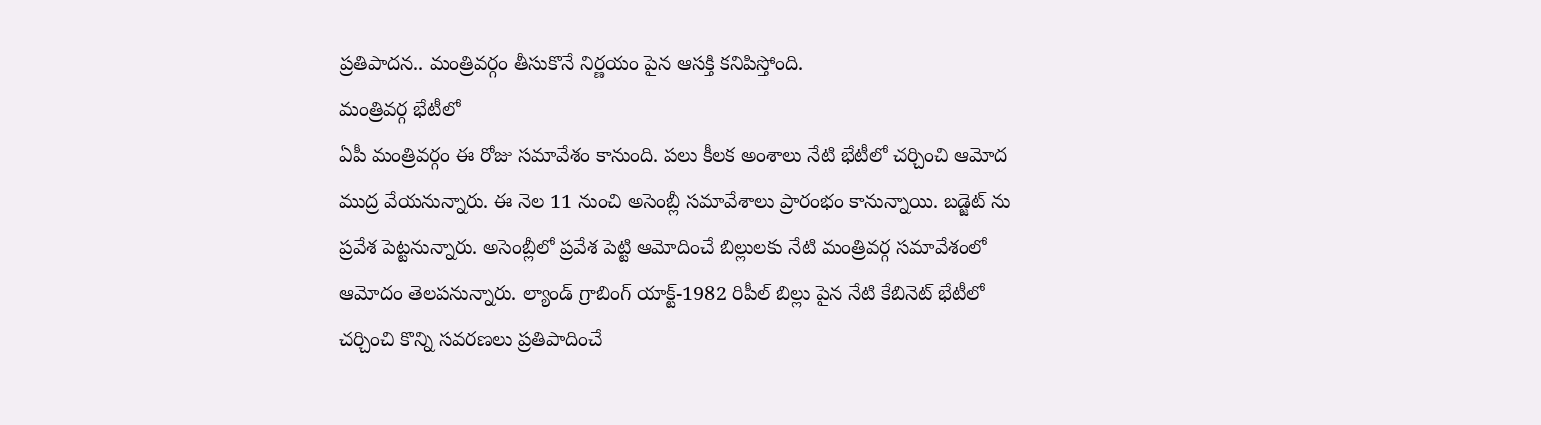ప్రతిపాదన.. మంత్రివర్గం తీసుకొనే నిర్ణయం పైన ఆసక్తి కనిపిస్తోంది.
మంత్రివర్గ భేటీలో
ఏపీ మంత్రివర్గం ఈ రోజు సమావేశం కానుంది. పలు కీలక అంశాలు నేటి భేటీలో చర్చించి ఆమోద ముద్ర వేయనున్నారు. ఈ నెల 11 నుంచి అసెంబ్లీ సమావేశాలు ప్రారంభం కానున్నాయి. బడ్జెట్ ను ప్రవేశ పెట్టనున్నారు. అసెంబ్లీలో ప్రవేశ పెట్టి ఆమోదించే బిల్లులకు నేటి మంత్రివర్గ సమావేశంలో ఆమోదం తెలపనున్నారు. ల్యాండ్ గ్రాబింగ్ యాక్ట్-1982 రిపీల్ బిల్లు పైన నేటి కేబినెట్ భేటీలో చర్చించి కొన్ని సవరణలు ప్రతిపాదించే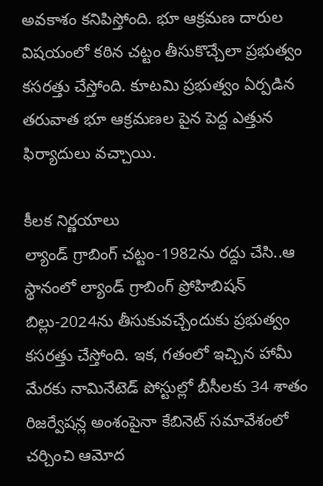అవకాశం కనిపిస్తోంది. భూ ఆక్రమణ దారుల విషయంలో కఠిన చట్టం తీసుకొచ్చేలా ప్రభుత్వం కసరత్తు చేస్తోంది. కూటమి ప్రభుత్వం ఏర్పడిన తరువాత భూ ఆక్రమణల పైన పెద్ద ఎత్తున ఫిర్యాదులు వచ్చాయి.

కీలక నిర్ణయాలు
ల్యాండ్ గ్రాబింగ్ చట్టం-1982ను రద్దు చేసి..ఆ స్థానంలో ల్యాండ్ గ్రాబింగ్ ప్రోహిబిషన్ బిల్లు-2024ను తీసుకువచ్చేందుకు ప్రభుత్వం కసరత్తు చేస్తోంది. ఇక, గతంలో ఇచ్చిన హామీ మేరకు నామినేటెడ్ పోస్టుల్లో బీసీలకు 34 శాతం రిజర్వేషన్ల అంశంపైనా కేబినెట్ సమావేశంలో చర్చించి ఆమోద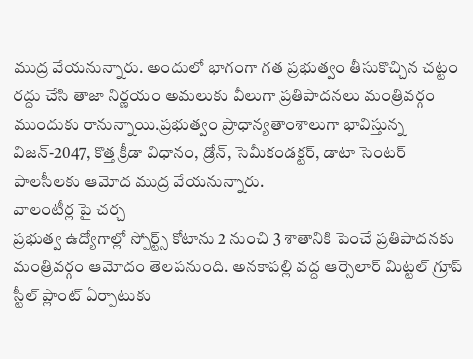ముద్ర వేయనున్నారు. అందులో భాగంగా గత ప్రభుత్వం తీసుకొచ్చిన చట్టం రద్దు చేసి తాజా నిర్ణయం అమలుకు వీలుగా ప్రతిపాదనలు మంత్రివర్గం ముందుకు రానున్నాయి.ప్రభుత్వం ప్రాధాన్యతాంశాలుగా భావిస్తున్న విజన్-2047, కొత్త క్రీడా విధానం, డ్రోన్, సెమీకండక్టర్, డాటా సెంటర్ పాలసీలకు ఆమోద ముద్ర వేయనున్నారు.
వాలంటీర్ల పై చర్చ
ప్రభుత్వ ఉద్యోగాల్లో స్పోర్ట్స్ కోటాను 2 నుంచి 3 శాతానికి పెంచే ప్రతిపాదనకు మంత్రివర్గం ఆమోదం తెలపనుంది. అనకాపల్లి వద్ద ఆర్సెలార్ మిట్టల్ గ్రూప్ స్టీల్ ప్లాంట్ ఏర్పాటుకు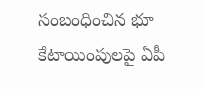సంబంధించిన భూ కేటాయింపులపై ఏపీ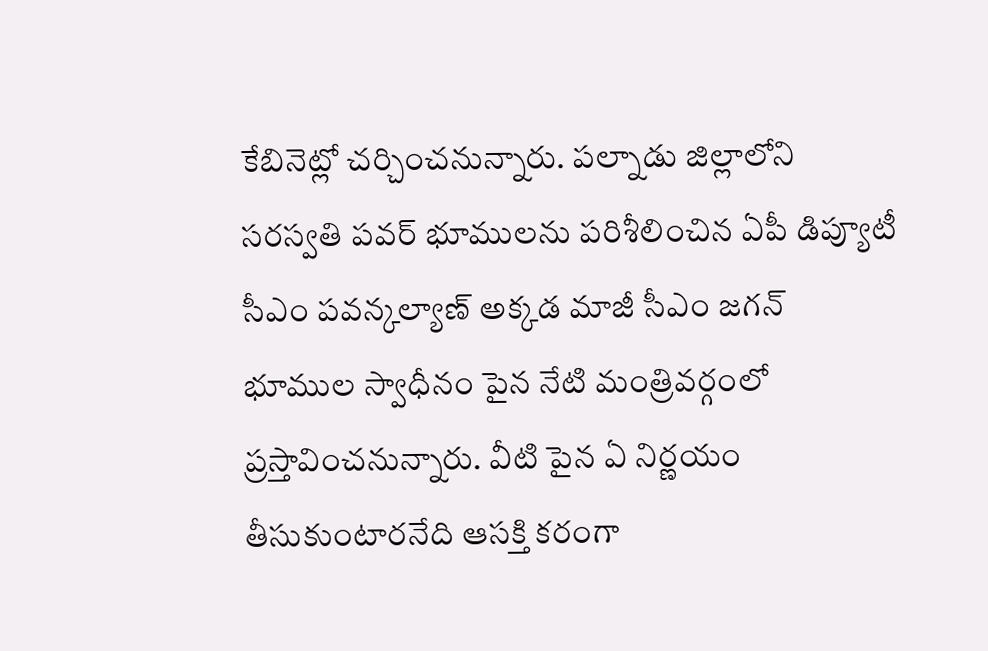కేబినెట్లో చర్చించనున్నారు. పల్నాడు జిల్లాలోని సరస్వతి పవర్ భూములను పరిశీలించిన ఏపీ డిప్యూటీ సీఎం పవన్కల్యాణ్ అక్కడ మాజీ సీఎం జగన్ భూముల స్వాధీనం పైన నేటి మంత్రివర్గంలో ప్రస్తావించనున్నారు. వీటి పైన ఏ నిర్ణయం తీసుకుంటారనేది ఆసక్తి కరంగా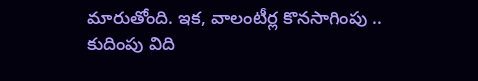మారుతోంది. ఇక, వాలంటీర్ల కొనసాగింపు .. కుదింపు విది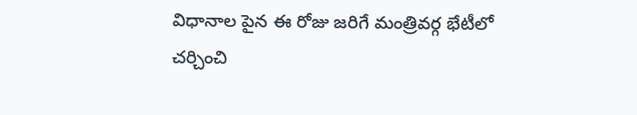విధానాల పైన ఈ రోజు జరిగే మంత్రివర్గ భేటీలో చర్చించి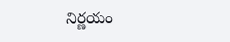నిర్ణయం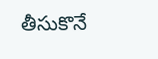తీసుకొనే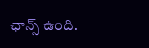ఛాన్స్ ఉంది.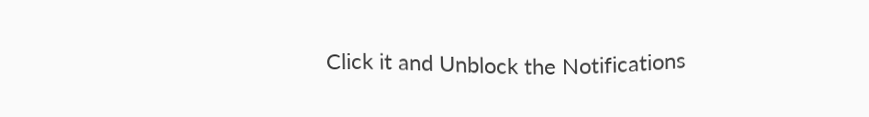Click it and Unblock the Notifications